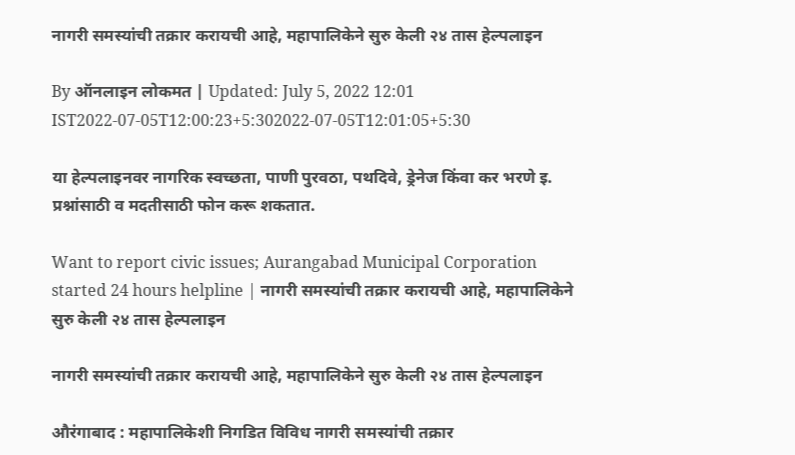नागरी समस्यांची तक्रार करायची आहे, महापालिकेने सुरु केली २४ तास हेल्पलाइन

By ऑनलाइन लोकमत | Updated: July 5, 2022 12:01 IST2022-07-05T12:00:23+5:302022-07-05T12:01:05+5:30

या हेल्पलाइनवर नागरिक स्वच्छता, पाणी पुरवठा, पथदिवे, ड्रेनेज किंवा कर भरणे इ. प्रश्नांसाठी व मदतीसाठी फोन करू शकतात.

Want to report civic issues; Aurangabad Municipal Corporation started 24 hours helpline | नागरी समस्यांची तक्रार करायची आहे, महापालिकेने सुरु केली २४ तास हेल्पलाइन

नागरी समस्यांची तक्रार करायची आहे, महापालिकेने सुरु केली २४ तास हेल्पलाइन

औरंगाबाद : महापालिकेशी निगडित विविध नागरी समस्यांची तक्रार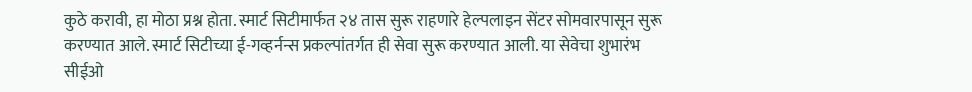कुठे करावी, हा मोठा प्रश्न होता. स्मार्ट सिटीमार्फत २४ तास सुरू राहणारे हेल्पलाइन सेंटर सोमवारपासून सुरू करण्यात आले. स्मार्ट सिटीच्या ई-गव्हर्नन्स प्रकल्पांतर्गत ही सेवा सुरू करण्यात आली. या सेवेचा शुभारंभ सीईओ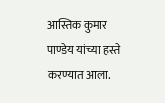आस्तिक कुमार पाण्डेय यांच्या हस्ते करण्यात आला.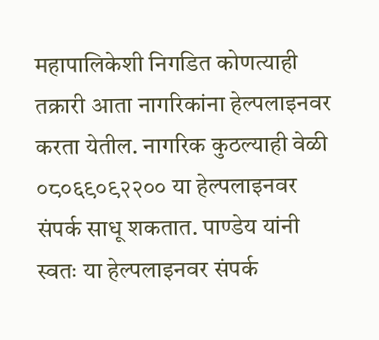महापालिकेशी निगडित कोणत्याही तक्रारी आता नागरिकांना हेल्पलाइनवर करता येतील. नागरिक कुठल्याही वेळी ०८०६९०९२२०० या हेल्पलाइनवर संपर्क साधू शकतात. पाण्डेय यांनी स्वतः या हेल्पलाइनवर संपर्क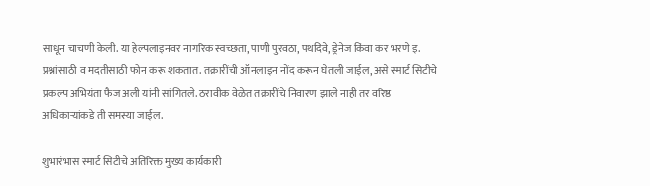साधून चाचणी केली. या हेल्पलाइनवर नागरिक स्वच्छता, पाणी पुरवठा, पथदिवे, ड्रेनेज किंवा कर भरणे इ. प्रश्नांसाठी व मदतीसाठी फोन करू शकतात. तक्रारींची ऑनलाइन नोंद करून घेतली जाईल, असे स्मार्ट सिटीचे प्रकल्प अभियंता फैज अली यांनी सांगितले. ठरावीक वेळेत तक्रारींचे निवारण झाले नाही तर वरिष्ठ अधिकाऱ्यांकडे ती समस्या जाईल.

शुभारंभास स्मार्ट सिटीचे अतिरिक्त मुख्य कार्यकारी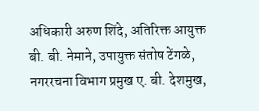अधिकारी अरुण शिंदे, अतिरिक्त आयुक्त बी. बी. नेमाने, उपायुक्त संतोष टेंगळे, नगररचना विभाग प्रमुख ए. बी. देशमुख,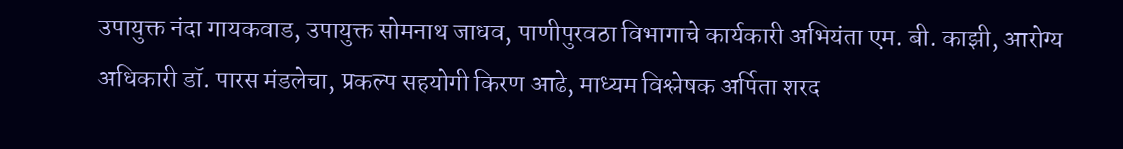उपायुक्त नंदा गायकवाड, उपायुक्त सोमनाथ जाधव, पाणीपुरवठा विभागाचे कार्यकारी अभियंता एम. बी. काझी, आरोग्य अधिकारी डॉ. पारस मंडलेचा, प्रकल्प सहयोगी किरण आढे, माध्यम विश्लेषक अर्पिता शरद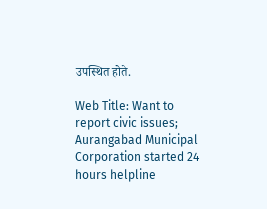उपस्थित होते.

Web Title: Want to report civic issues; Aurangabad Municipal Corporation started 24 hours helpline